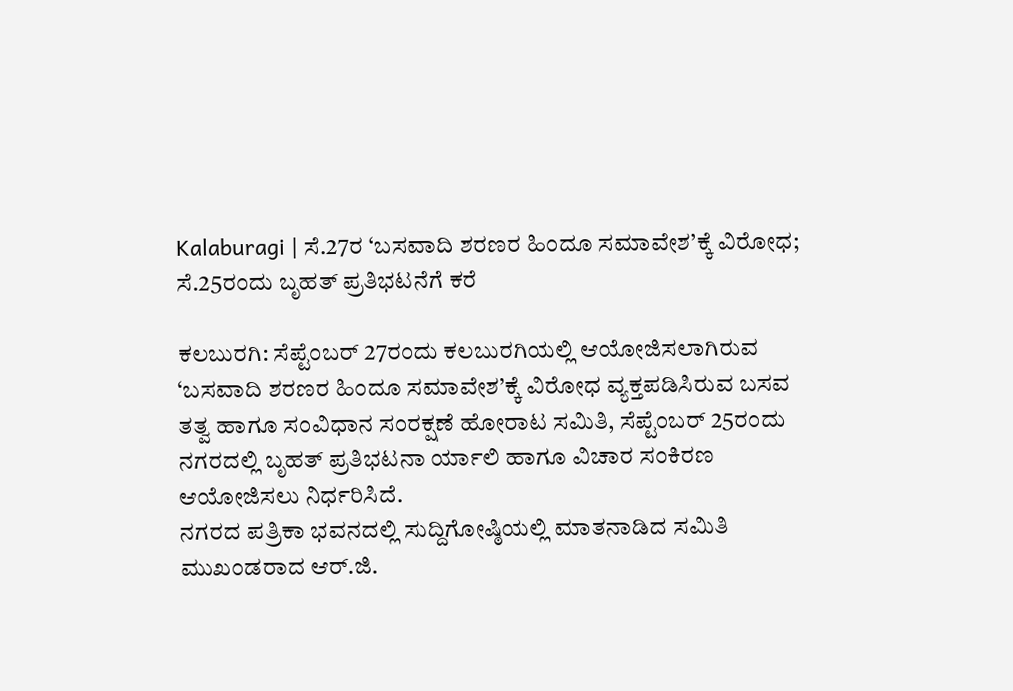Kalaburagi | ಸೆ.27ರ ‘ಬಸವಾದಿ ಶರಣರ ಹಿಂದೂ ಸಮಾವೇಶ’ಕ್ಕೆ ವಿರೋಧ; ಸೆ.25ರಂದು ಬೃಹತ್ ಪ್ರತಿಭಟನೆಗೆ ಕರೆ

ಕಲಬುರಗಿ: ಸೆಪ್ಟೆಂಬರ್ 27ರಂದು ಕಲಬುರಗಿಯಲ್ಲಿ ಆಯೋಜಿಸಲಾಗಿರುವ ‘ಬಸವಾದಿ ಶರಣರ ಹಿಂದೂ ಸಮಾವೇಶ’ಕ್ಕೆ ವಿರೋಧ ವ್ಯಕ್ತಪಡಿಸಿರುವ ಬಸವ ತತ್ವ ಹಾಗೂ ಸಂವಿಧಾನ ಸಂರಕ್ಷಣೆ ಹೋರಾಟ ಸಮಿತಿ, ಸೆಪ್ಟೆಂಬರ್ 25ರಂದು ನಗರದಲ್ಲಿ ಬೃಹತ್ ಪ್ರತಿಭಟನಾ ರ್ಯಾಲಿ ಹಾಗೂ ವಿಚಾರ ಸಂಕಿರಣ ಆಯೋಜಿಸಲು ನಿರ್ಧರಿಸಿದೆ.
ನಗರದ ಪತ್ರಿಕಾ ಭವನದಲ್ಲಿ ಸುದ್ದಿಗೋಷ್ಠಿಯಲ್ಲಿ ಮಾತನಾಡಿದ ಸಮಿತಿ ಮುಖಂಡರಾದ ಆರ್.ಜಿ.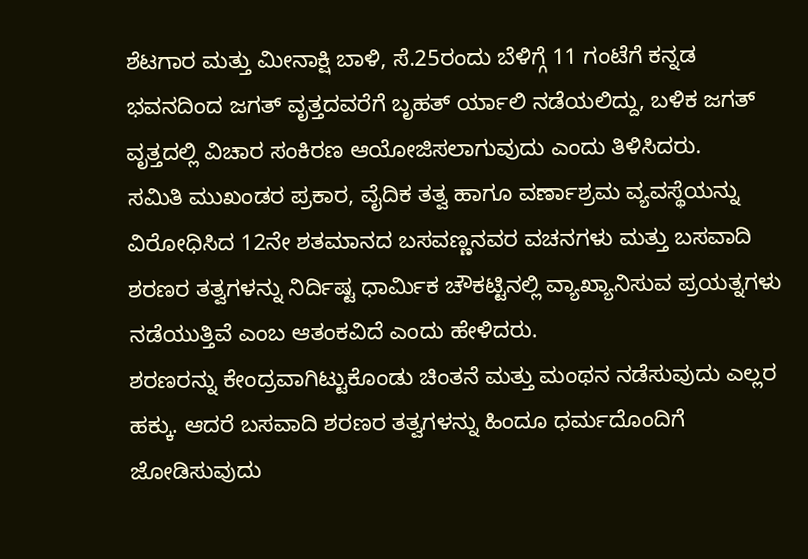ಶೆಟಗಾರ ಮತ್ತು ಮೀನಾಕ್ಷಿ ಬಾಳಿ, ಸೆ.25ರಂದು ಬೆಳಿಗ್ಗೆ 11 ಗಂಟೆಗೆ ಕನ್ನಡ ಭವನದಿಂದ ಜಗತ್ ವೃತ್ತದವರೆಗೆ ಬೃಹತ್ ರ್ಯಾಲಿ ನಡೆಯಲಿದ್ದು, ಬಳಿಕ ಜಗತ್ ವೃತ್ತದಲ್ಲಿ ವಿಚಾರ ಸಂಕಿರಣ ಆಯೋಜಿಸಲಾಗುವುದು ಎಂದು ತಿಳಿಸಿದರು.
ಸಮಿತಿ ಮುಖಂಡರ ಪ್ರಕಾರ, ವೈದಿಕ ತತ್ವ ಹಾಗೂ ವರ್ಣಾಶ್ರಮ ವ್ಯವಸ್ಥೆಯನ್ನು ವಿರೋಧಿಸಿದ 12ನೇ ಶತಮಾನದ ಬಸವಣ್ಣನವರ ವಚನಗಳು ಮತ್ತು ಬಸವಾದಿ ಶರಣರ ತತ್ವಗಳನ್ನು ನಿರ್ದಿಷ್ಟ ಧಾರ್ಮಿಕ ಚೌಕಟ್ಟಿನಲ್ಲಿ ವ್ಯಾಖ್ಯಾನಿಸುವ ಪ್ರಯತ್ನಗಳು ನಡೆಯುತ್ತಿವೆ ಎಂಬ ಆತಂಕವಿದೆ ಎಂದು ಹೇಳಿದರು.
ಶರಣರನ್ನು ಕೇಂದ್ರವಾಗಿಟ್ಟುಕೊಂಡು ಚಿಂತನೆ ಮತ್ತು ಮಂಥನ ನಡೆಸುವುದು ಎಲ್ಲರ ಹಕ್ಕು. ಆದರೆ ಬಸವಾದಿ ಶರಣರ ತತ್ವಗಳನ್ನು ಹಿಂದೂ ಧರ್ಮದೊಂದಿಗೆ ಜೋಡಿಸುವುದು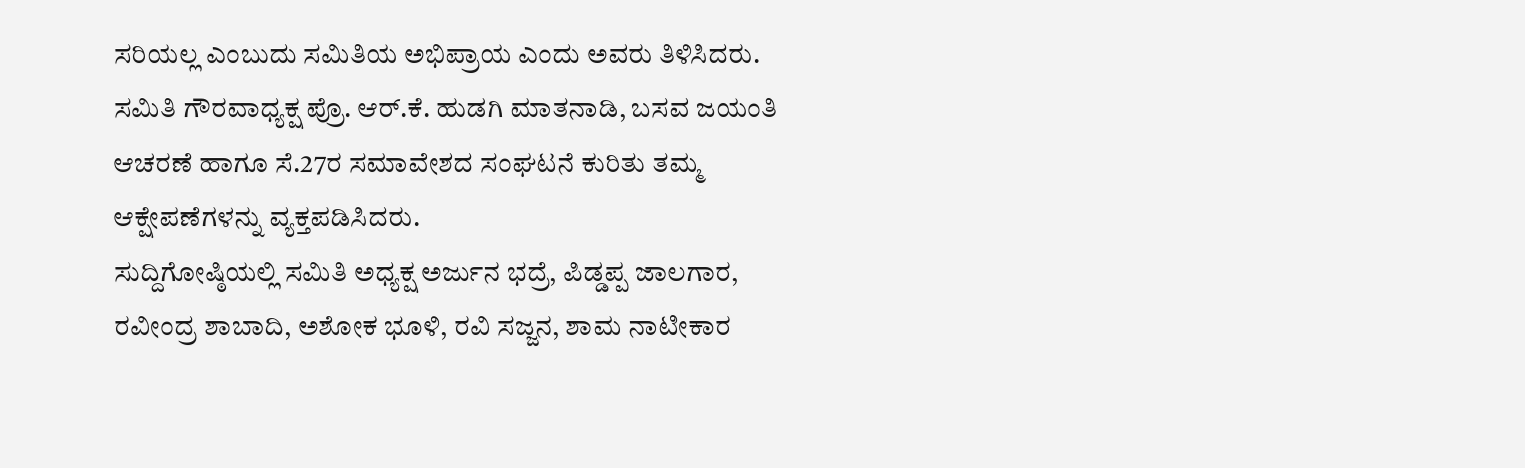ಸರಿಯಲ್ಲ ಎಂಬುದು ಸಮಿತಿಯ ಅಭಿಪ್ರಾಯ ಎಂದು ಅವರು ತಿಳಿಸಿದರು.
ಸಮಿತಿ ಗೌರವಾಧ್ಯಕ್ಷ ಪ್ರೊ. ಆರ್.ಕೆ. ಹುಡಗಿ ಮಾತನಾಡಿ, ಬಸವ ಜಯಂತಿ ಆಚರಣೆ ಹಾಗೂ ಸೆ.27ರ ಸಮಾವೇಶದ ಸಂಘಟನೆ ಕುರಿತು ತಮ್ಮ ಆಕ್ಷೇಪಣೆಗಳನ್ನು ವ್ಯಕ್ತಪಡಿಸಿದರು.
ಸುದ್ದಿಗೋಷ್ಠಿಯಲ್ಲಿ ಸಮಿತಿ ಅಧ್ಯಕ್ಷ ಅರ್ಜುನ ಭದ್ರೆ, ಪಿಡ್ಡಪ್ಪ ಜಾಲಗಾರ, ರವೀಂದ್ರ ಶಾಬಾದಿ, ಅಶೋಕ ಭೂಳಿ, ರವಿ ಸಜ್ಜನ, ಶಾಮ ನಾಟೀಕಾರ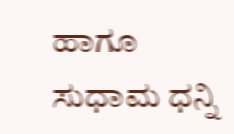ಹಾಗೂ ಸುಧಾಮ ಧನ್ನಿ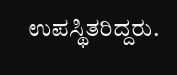ಉಪಸ್ಥಿತರಿದ್ದರು.